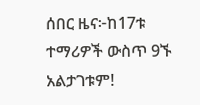ሰበር ዜና፦ከ17ቱ ተማሪዎች ውስጥ 9ኙ አልታገቱም!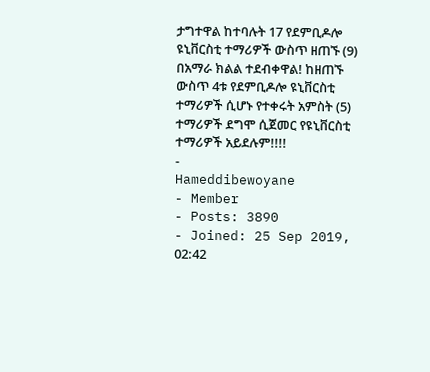ታግተዋል ከተባሉት 17 የደምቢዶሎ ዩኒቨርስቲ ተማሪዎች ውስጥ ዘጠኙ (9) በአማራ ክልል ተደብቀዋል! ከዘጠኙ ውስጥ 4ቱ የደምቢዶሎ ዩኒቨርስቲ ተማሪዎች ሲሆኑ የተቀሩት አምስት (5) ተማሪዎች ደግሞ ሲጀመር የዩኒቨርስቲ ተማሪዎች አይደሉም!!!!
-
Hameddibewoyane
- Member
- Posts: 3890
- Joined: 25 Sep 2019, 02:42